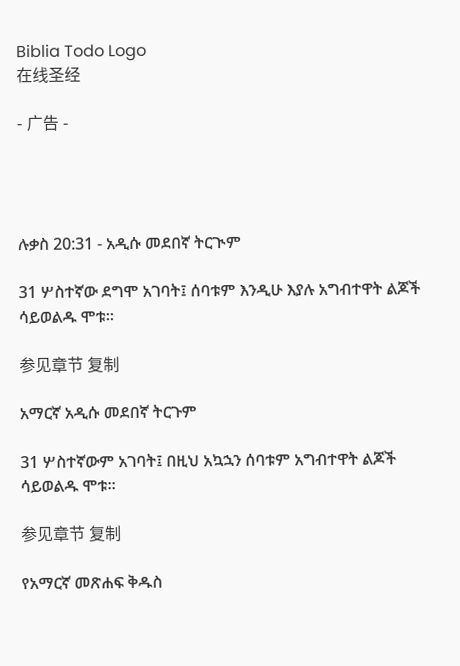Biblia Todo Logo
在线圣经

- 广告 -




ሉቃስ 20:31 - አዲሱ መደበኛ ትርጒም

31 ሦስተኛው ደግሞ አገባት፤ ሰባቱም እንዲሁ እያሉ አግብተዋት ልጆች ሳይወልዱ ሞቱ።

参见章节 复制

አማርኛ አዲሱ መደበኛ ትርጉም

31 ሦስተኛውም አገባት፤ በዚህ አኳኋን ሰባቱም አግብተዋት ልጆች ሳይወልዱ ሞቱ።

参见章节 复制

የአማርኛ መጽሐፍ ቅዱስ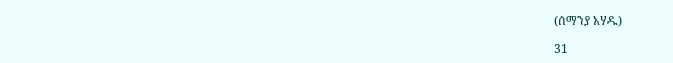(ሰማንያ አሃዱ)

31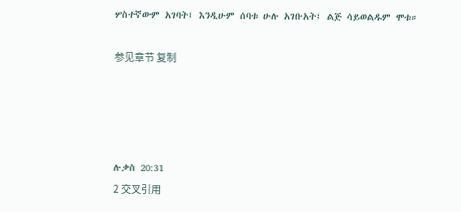ሦስተኛውም አገባት፤ እንዲሁም ሰባቱ ሁሉ አገቡአት፤ ልጅ ሳይወልዱም ሞቱ።

参见章节 复制




ሉቃስ 20:31
2 交叉引用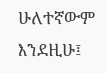ሁለተኛውም እንደዚሁ፤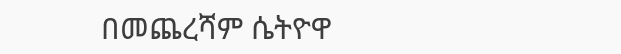በመጨረሻም ሴትዮዋ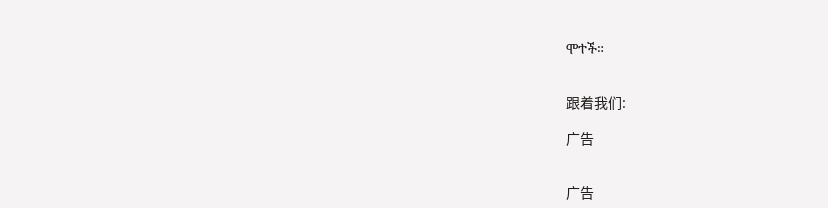ሞተች።


跟着我们:

广告


广告